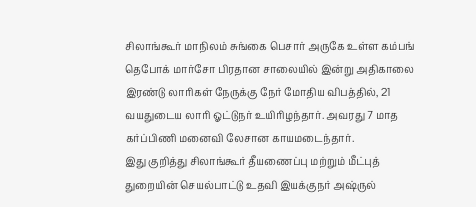சிலாங்கூர் மாநிலம் சுங்கை பெசார் அருகே உள்ள கம்பங் தெபோக் மார்சோ பிரதான சாலையில் இன்று அதிகாலை இரண்டு லாரிகள் நேருக்கு நேர் மோதிய விபத்தில், 21 வயதுடைய லாரி ஓட்டுநர் உயிரிழந்தார். அவரது 7 மாத கர்ப்பிணி மனைவி லேசான காயமடைந்தார்.
இது குறித்து சிலாங்கூர் தீயணைப்பு மற்றும் மீட்புத் துறையின் செயல்பாட்டு உதவி இயக்குநர் அஷ்ருல்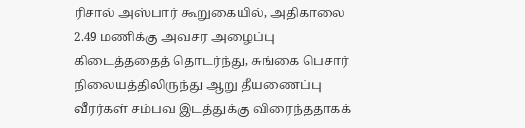ரிசால் அஸ்பார் கூறுகையில், அதிகாலை 2.49 மணிக்கு அவசர அழைப்பு கிடைத்ததைத் தொடர்ந்து, சுங்கை பெசார் நிலையத்திலிருந்து ஆறு தீயணைப்பு வீரர்கள் சம்பவ இடத்துக்கு விரைந்ததாகக்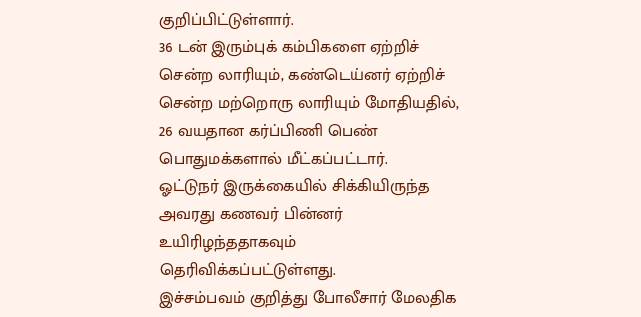குறிப்பிட்டுள்ளார்.
36 டன் இரும்புக் கம்பிகளை ஏற்றிச் சென்ற லாரியும், கண்டெய்னர் ஏற்றிச் சென்ற மற்றொரு லாரியும் மோதியதில், 26 வயதான கர்ப்பிணி பெண் பொதுமக்களால் மீட்கப்பட்டார்.
ஓட்டுநர் இருக்கையில் சிக்கியிருந்த அவரது கணவர் பின்னர் உயிரிழந்ததாகவும் தெரிவிக்கப்பட்டுள்ளது.
இச்சம்பவம் குறித்து போலீசார் மேலதிக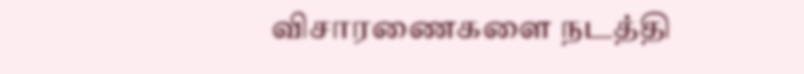விசாரணைகளை நடத்தி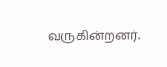வருகின்றனர்.